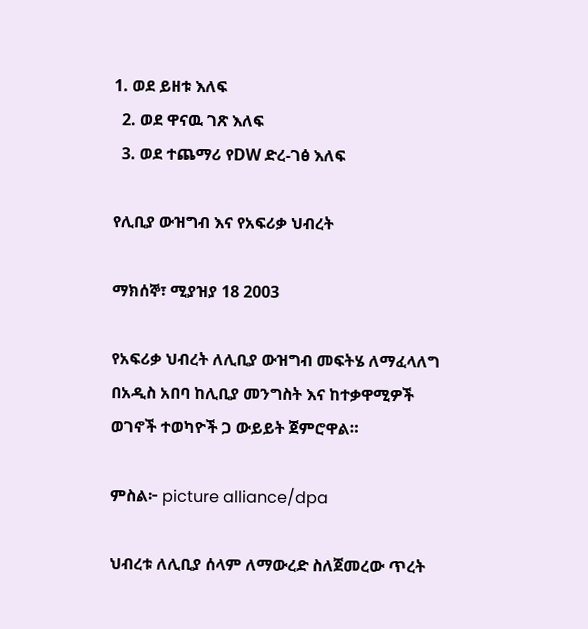1. ወደ ይዘቱ እለፍ
  2. ወደ ዋናዉ ገጽ እለፍ
  3. ወደ ተጨማሪ የDW ድረ-ገፅ እለፍ

የሊቢያ ውዝግብ እና የአፍሪቃ ህብረት

ማክሰኞ፣ ሚያዝያ 18 2003

የአፍሪቃ ህብረት ለሊቢያ ውዝግብ መፍትሄ ለማፈላለግ በአዲስ አበባ ከሊቢያ መንግስት እና ከተቃዋሚዎች ወገኖች ተወካዮች ጋ ውይይት ጀምሮዋል።

ምስል፦ picture alliance/dpa

ህብረቱ ለሊቢያ ሰላም ለማውረድ ስለጀመረው ጥረት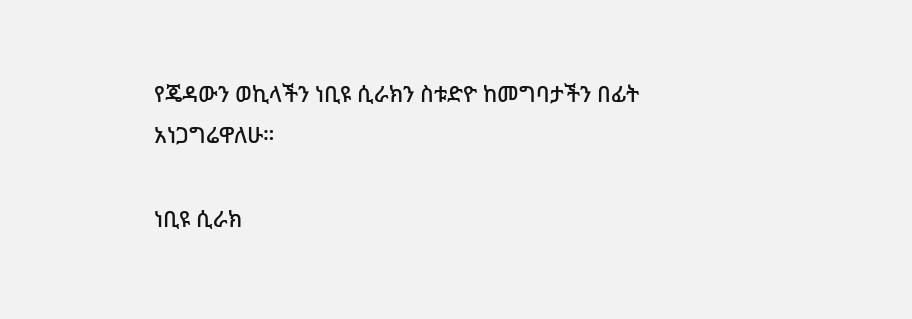የጄዳውን ወኪላችን ነቢዩ ሲራክን ስቱድዮ ከመግባታችን በፊት አነጋግሬዋለሁ።

ነቢዩ ሲራክ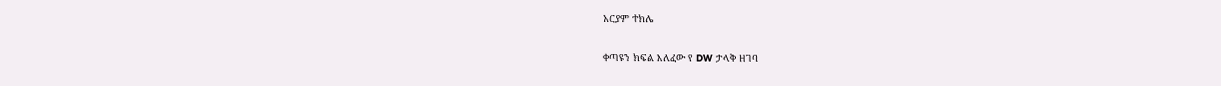አርያም ተክሌ

ቀጣዩን ክፍል እለፈው የ DW ታላቅ ዘገባ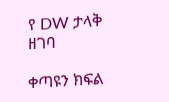የ DW ታላቅ ዘገባ

ቀጣዩን ክፍል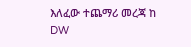እለፈው ተጨማሪ መረጃ ከ DW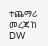ተጨማሪ መረጃ ከ DW